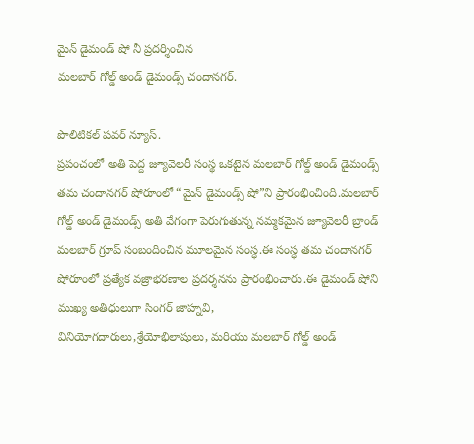మైన్ డైమండ్ షో నీ ప్రదర్శించిన
మలబార్ గోల్డ్ అండ్ డైమండ్స్ చందానగర్.

పొలిటికల్ పవర్ న్యూస్.
ప్రపంచంలో అతి పెద్ద జ్యూవెలరీ సంస్థ ఒకటైన మలబార్ గోల్డ్ అండ్ డైమండ్స్ తమ చందానగర్ షోరూంలో “మైన్ డైమండ్స్ షో”ని ప్రారంభించింది.మలబార్ గోల్డ్ అండ్ డైమండ్స్ అతి వేగంగా పెరుగుతున్న నమ్మకమైన జ్యూవెలరీ బ్రాండ్ మలబార్ గ్రూప్ సంబందించిన మూలమైన సంస్ధ.ఈ సంస్ధ తమ చందానగర్ షోరూంలో ప్రత్యేక వజ్రాభరణాల ప్రదర్శనను ప్రారంభించారు.ఈ డైమండ్ షోని ముఖ్య అతిధులుగా సింగర్ జాహ్నవి,
వినియోగదారులు,శ్రేయోభిలాషులు, మరియు మలబార్ గోల్డ్ అండ్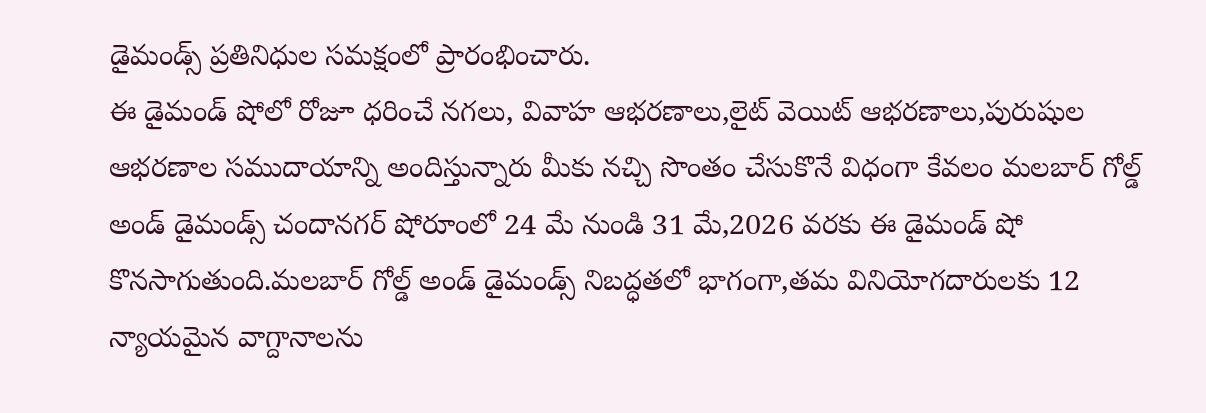డైమండ్స్ ప్రతినిధుల సమక్షంలో ప్రారంభించారు.
ఈ డైమండ్ షోలో రోజూ ధరించే నగలు, వివాహ ఆభరణాలు,లైట్ వెయిట్ ఆభరణాలు,పురుషుల ఆభరణాల సముదాయాన్ని అందిస్తున్నారు మీకు నచ్చి సొంతం చేసుకొనే విధంగా కేవలం మలబార్ గోల్డ్ అండ్ డైమండ్స్ చందానగర్ షోరూంలో 24 మే నుండి 31 మే,2026 వరకు ఈ డైమండ్ షో కొనసాగుతుంది.మలబార్ గోల్డ్ అండ్ డైమండ్స్ నిబద్ధతలో భాగంగా,తమ వినియోగదారులకు 12 న్యాయమైన వాగ్దానాలను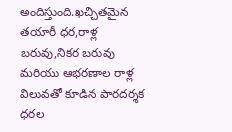అందిస్తుంది.ఖచ్చితమైన తయారీ ధర,రాళ్ల బరువు,నికర బరువు మరియు ఆభరణాల రాళ్ల విలువతో కూడిన పారదర్శక ధరల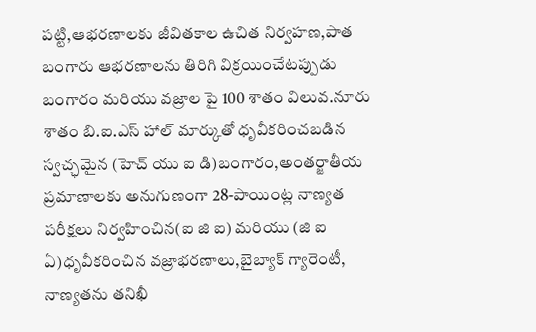పట్టి,ఆభరణాలకు జీవితకాల ఉచిత నిర్వహణ,పాత బంగారు ఆభరణాలను తిరిగి విక్రయించేటప్పుడు బంగారం మరియు వజ్రాల పై 100 శాతం విలువ.నూరు శాతం బి.ఐ.ఎస్ హాల్ మార్కుతో ధృవీకరించబడిన స్వచ్ఛమైన (హెచ్ యు ఐ డి)బంగారం,అంతర్జాతీయ ప్రమాణాలకు అనుగుణంగా 28-పాయింట్ల నాణ్యత పరీక్షలు నిర్వహించిన(ఐ జి ఐ) మరియు (జి ఐ ఏ)ధృవీకరించిన వజ్రాభరణాలు,బైబ్యాక్ గ్యారెంటీ, నాణ్యతను తనిఖీ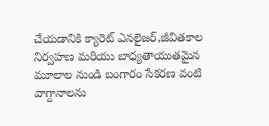చేయడానికి క్యారెట్ ఎనలైజర్,జీవితకాల నిర్వహణ మరియు బాధ్యతాయుతమైన మూలాల నుండి బంగారం సేకరణ వంటి వాగ్దానాలను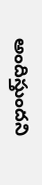అందిస్తుందని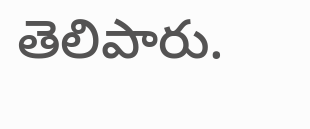తెలిపారు.